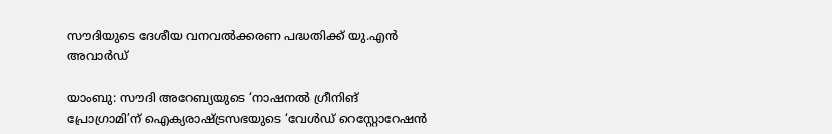സൗദിയുടെ ദേശീയ വനവൽക്കരണ പദ്ധതിക്ക് യു.എൻ അവാർഡ്

യാംബു: സൗദി അറേബ്യയുടെ ‘നാഷനൽ ഗ്രീനിങ് പ്രോഗ്രാമി’ന് ഐക്യരാഷ്ട്രസഭയുടെ ‘വേൾഡ് റെസ്റ്റോറേഷൻ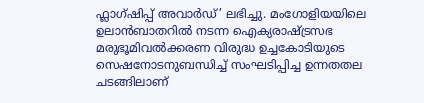ഫ്ലാഗ്ഷിപ്പ് അവാർഡ്’ ലഭിച്ചു. മംഗോളിയയിലെ ഉലാൻബാതറിൽ നടന്ന ഐക്യരാഷ്ട്രസഭ മരുഭൂമിവൽക്കരണ വിരുദ്ധ ഉച്ചകോടിയുടെ സെഷനോടനുബന്ധിച്ച് സംഘടിപ്പിച്ച ഉന്നതതല ചടങ്ങിലാണ്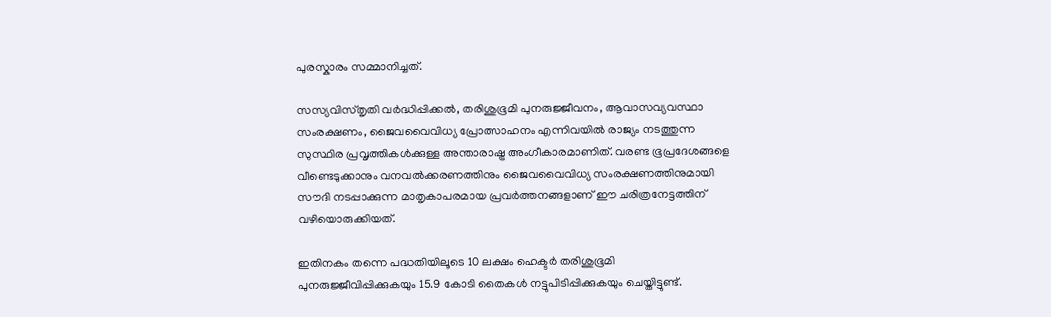പുരസ്കാരം സമ്മാനിച്ചത്.

സസ്യവിസ്തൃതി വർദ്ധിപ്പിക്കൽ, തരിശുഭൂമി പുനരുജ്ജീവനം, ആവാസവ്യവസ്ഥാ സംരക്ഷണം, ജൈവവൈവിധ്യ പ്രോത്സാഹനം എന്നിവയിൽ രാജ്യം നടത്തുന്ന സുസ്ഥിര പ്രവൃത്തികൾക്കുള്ള അന്താരാഷ്ട്ര അംഗീകാരമാണിത്. വരണ്ട ഭൂപ്രദേശങ്ങളെ വീണ്ടെടുക്കാനും വനവൽക്കരണത്തിനും ജൈവവൈവിധ്യ സംരക്ഷണത്തിനുമായി സൗദി നടപ്പാക്കുന്ന മാതൃകാപരമായ പ്രവർത്തനങ്ങളാണ് ഈ ചരിത്രനേട്ടത്തിന് വഴിയൊരുക്കിയത്.

ഇതിനകം തന്നെ പദ്ധതിയിലൂടെ 10 ലക്ഷം ഹെക്ടർ തരിശുഭൂമി പുനരുജ്ജീവിപ്പിക്കുകയും 15.9 കോടി തൈകൾ നട്ടുപിടിപ്പിക്കുകയും ചെയ്തിട്ടുണ്ട്.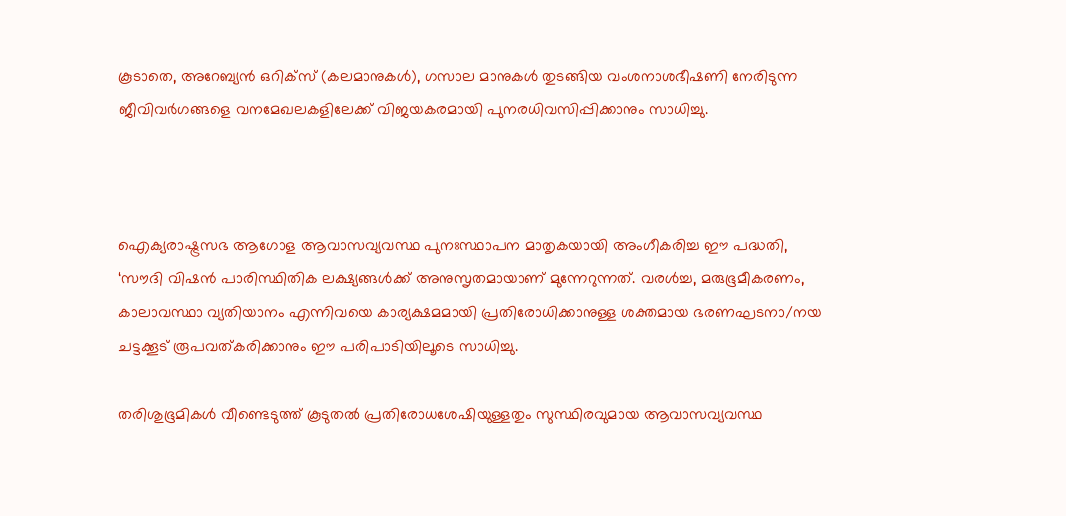കൂടാതെ, അറേബ്യൻ ഒറിക്സ് (കലമാനുകൾ), ഗസാല മാനുകൾ തുടങ്ങിയ വംശനാശഭീഷണി നേരിടുന്ന ജീവിവർഗങ്ങളെ വനമേഖലകളിലേക്ക് വിജയകരമായി പുനരധിവസിപ്പിക്കാനും സാധിച്ചു.



ഐക്യരാഷ്ട്രസഭ ആഗോള ആവാസവ്യവസ്ഥ പുനഃസ്ഥാപന മാതൃകയായി അംഗീകരിച്ച ഈ പദ്ധതി, ‘സൗദി വിഷൻ പാരിസ്ഥിതിക ലക്ഷ്യങ്ങൾക്ക് അനുസൃതമായാണ് മുന്നേറുന്നത്. വരൾച്ച, മരുഭൂമീകരണം, കാലാവസ്ഥാ വ്യതിയാനം എന്നിവയെ കാര്യക്ഷമമായി പ്രതിരോധിക്കാനുള്ള ശക്തമായ ഭരണഘടനാ/നയ ചട്ടക്കൂട് രൂപവത്കരിക്കാനും ഈ പരിപാടിയിലൂടെ സാധിച്ചു.

തരിശുഭൂമികൾ വീണ്ടെടുത്ത് കൂടുതൽ പ്രതിരോധശേഷിയുള്ളതും സുസ്ഥിരവുമായ ആവാസവ്യവസ്ഥ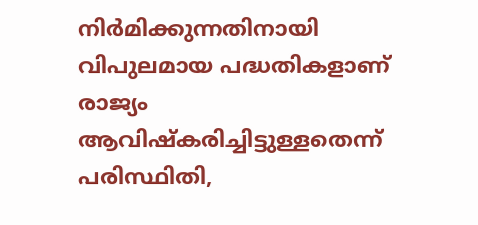നിർമിക്കുന്നതിനായി വിപുലമായ പദ്ധതികളാണ് രാജ്യം ആവിഷ്കരിച്ചിട്ടുള്ളതെന്ന് പരിസ്ഥിതി,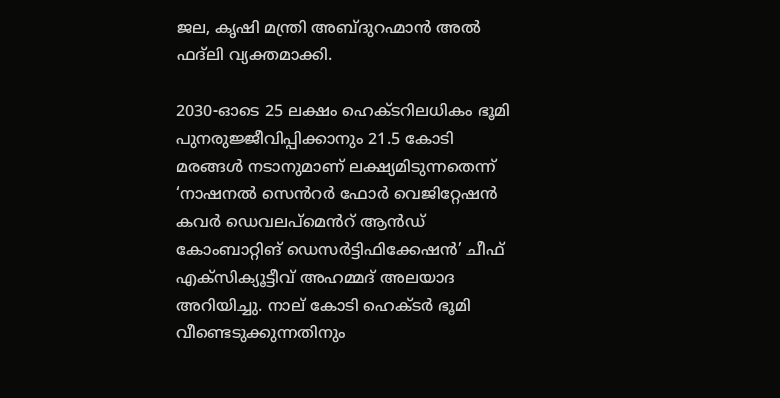ജല, കൃഷി മന്ത്രി അബ്ദുറഹ്മാൻ അൽ ഫദ്‌ലി വ്യക്തമാക്കി.

2030-ഓടെ 25 ലക്ഷം ഹെക്ടറിലധികം ഭൂമി പുനരുജ്ജീവിപ്പിക്കാനും 21.5 കോടി മരങ്ങൾ നടാനുമാണ് ലക്ഷ്യമിടുന്നതെന്ന് ‘നാഷനൽ സെൻറർ ഫോർ വെജിറ്റേഷൻ കവർ ഡെവലപ്‌മെൻറ് ആൻഡ് കോംബാറ്റിങ് ഡെസർട്ടിഫിക്കേഷൻ’ ചീഫ് എക്‌സിക്യൂട്ടീവ് അഹമ്മദ് അലയാദ അറിയിച്ചു. നാല് കോടി ഹെക്ടർ ഭൂമി വീണ്ടെടുക്കുന്നതിനും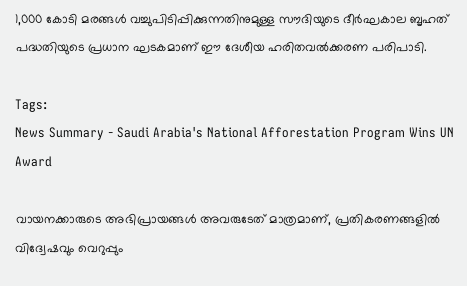1,000 കോടി മരങ്ങൾ വച്ചുപിടിപ്പിക്കുന്നതിനുമുള്ള സൗദിയുടെ ദീർഘകാല ബൃഹത് പദ്ധതിയുടെ പ്രധാന ഘടകമാണ് ഈ ദേശീയ ഹരിതവൽക്കരണ പരിപാടി.

Tags:
News Summary - Saudi Arabia's National Afforestation Program Wins UN Award

വായനക്കാരുടെ അഭിപ്രായങ്ങള്‍ അവരുടേത് മാത്രമാണ്, പ്രതികരണങ്ങളിൽ വിദ്വേഷവും വെറുപ്പും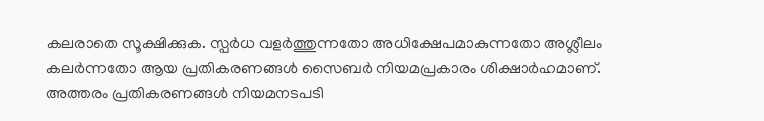കലരാതെ സൂക്ഷിക്കുക. സ്പർധ വളർത്തുന്നതോ അധിക്ഷേപമാകുന്നതോ അശ്ലീലം കലർന്നതോ ആയ പ്രതികരണങ്ങൾ സൈബർ നിയമപ്രകാരം ശിക്ഷാർഹമാണ്. അത്തരം പ്രതികരണങ്ങൾ നിയമനടപടി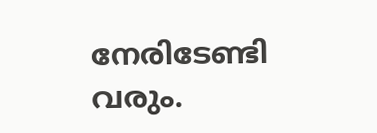നേരിടേണ്ടി വരും.